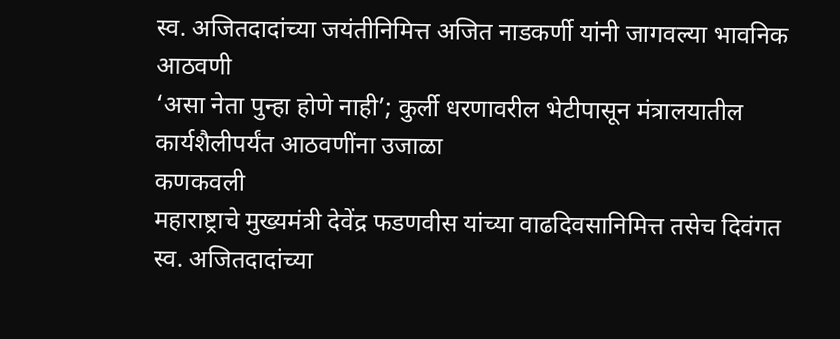स्व. अजितदादांच्या जयंतीनिमित्त अजित नाडकर्णी यांनी जागवल्या भावनिक आठवणी
‘असा नेता पुन्हा होणे नाही’; कुर्ली धरणावरील भेटीपासून मंत्रालयातील कार्यशैलीपर्यंत आठवणींना उजाळा
कणकवली
महाराष्ट्राचे मुख्यमंत्री देवेंद्र फडणवीस यांच्या वाढदिवसानिमित्त तसेच दिवंगत स्व. अजितदादांच्या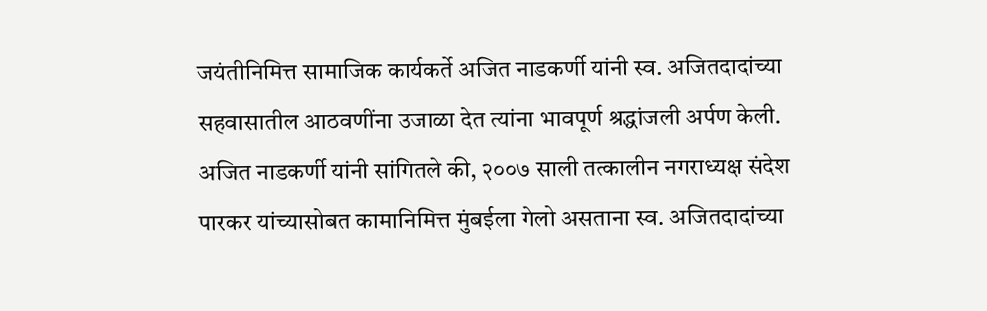जयंतीनिमित्त सामाजिक कार्यकर्ते अजित नाडकर्णी यांनी स्व. अजितदादांच्या सहवासातील आठवणींना उजाळा देत त्यांना भावपूर्ण श्रद्धांजली अर्पण केली.
अजित नाडकर्णी यांनी सांगितले की, २००७ साली तत्कालीन नगराध्यक्ष संदेश पारकर यांच्यासोबत कामानिमित्त मुंबईला गेलो असताना स्व. अजितदादांच्या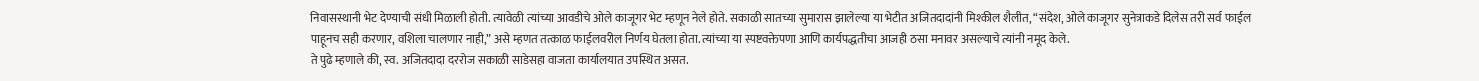निवासस्थानी भेट देण्याची संधी मिळाली होती. त्यावेळी त्यांच्या आवडीचे ओले काजूगर भेट म्हणून नेले होते. सकाळी सातच्या सुमारास झालेल्या या भेटीत अजितदादांनी मिश्कील शैलीत, “संदेश, ओले काजूगर सुनेत्राकडे दिलेस तरी सर्व फाईल पाहूनच सही करणार, वशिला चालणार नाही,” असे म्हणत तत्काळ फाईलवरील निर्णय घेतला होता. त्यांच्या या स्पष्टवक्तेपणा आणि कार्यपद्धतीचा आजही ठसा मनावर असल्याचे त्यांनी नमूद केले.
ते पुढे म्हणाले की, स्व. अजितदादा दररोज सकाळी साडेसहा वाजता कार्यालयात उपस्थित असत.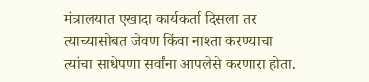मंत्रालयात एखादा कार्यकर्ता दिसला तर त्याच्यासोबत जेवण किंवा नाश्ता करण्याचा त्यांचा साधेपणा सर्वांना आपलेसे करणारा होता.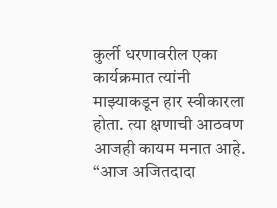कुर्ली धरणावरील एका कार्यक्रमात त्यांनी माझ्याकडून हार स्वीकारला होता. त्या क्षणाची आठवण आजही कायम मनात आहे.
“आज अजितदादा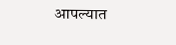आपल्यात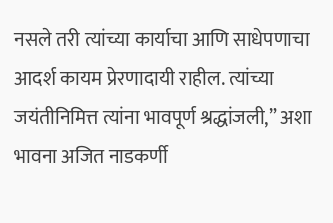नसले तरी त्यांच्या कार्याचा आणि साधेपणाचा आदर्श कायम प्रेरणादायी राहील. त्यांच्या जयंतीनिमित्त त्यांना भावपूर्ण श्रद्धांजली,” अशा भावना अजित नाडकर्णी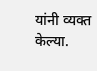यांनी व्यक्त केल्या.